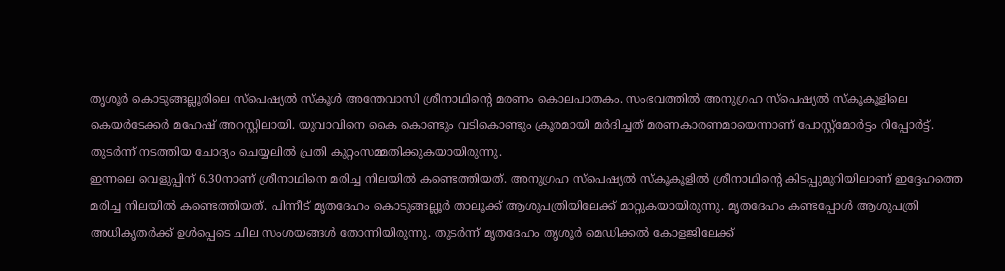തൃശൂർ കൊടുങ്ങല്ലൂരിലെ സ്പെഷ്യൽ സ്കൂൾ അന്തേവാസി ശ്രീനാഥിന്റെ മരണം കൊലപാതകം. സംഭവത്തിൽ അനുഗ്രഹ സ്പെഷ്യൽ സ്കൂകൂളിലെ കെയർടേക്കർ മഹേഷ് അറസ്റ്റിലായി. യുവാവിനെ കൈ കൊണ്ടും വടികൊണ്ടും ക്രൂരമായി മർദിച്ചത് മരണകാരണമായെന്നാണ് പോസ്റ്റ്മോർട്ടം റിപ്പോർട്ട്. തുടർന്ന് നടത്തിയ ചോദ്യം ചെയ്യലിൽ പ്രതി കുറ്റംസമ്മതിക്കുകയായിരുന്നു.
ഇന്നലെ വെളുപ്പിന് 6.30നാണ് ശ്രീനാഥിനെ മരിച്ച നിലയിൽ കണ്ടെത്തിയത്. അനുഗ്രഹ സ്പെഷ്യൽ സ്കൂകൂളിൽ ശ്രീനാഥിന്റെ കിടപ്പുമുറിയിലാണ് ഇദ്ദേഹത്തെ മരിച്ച നിലയിൽ കണ്ടെത്തിയത്. പിന്നീട് മൃതദേഹം കൊടുങ്ങല്ലൂർ താലൂക്ക് ആശുപത്രിയിലേക്ക് മാറ്റുകയായിരുന്നു. മൃതദേഹം കണ്ടപ്പോൾ ആശുപത്രി അധികൃതർക്ക് ഉൾപ്പെടെ ചില സംശയങ്ങൾ തോന്നിയിരുന്നു. തുടർന്ന് മൃതദേഹം തൃശൂർ മെഡിക്കൽ കോളജിലേക്ക്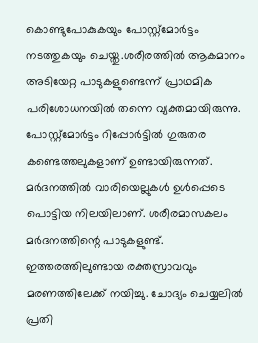കൊണ്ടുപോകുകയും പോസ്റ്റ്മോർട്ടം നടത്തുകയും ചെയ്തു.ശരീരത്തിൽ ആകമാനം അടിയേറ്റ പാടുകളുണ്ടെന്ന് പ്രാഥമിക പരിശോധനയിൽ തന്നെ വ്യക്തമായിരുന്നു.
പോസ്റ്റ്മോർട്ടം റിപ്പോർട്ടിൽ ഗുരുതര കണ്ടെത്തലുകളാണ് ഉണ്ടായിരുന്നത്. മർദനത്തിൽ വാരിയെല്ലുകൾ ഉൾപ്പെടെ പൊട്ടിയ നിലയിലാണ്. ശരീരമാസകലം മർദനത്തിന്റെ പാടുകളുണ്ട്. ഇത്തരത്തിലുണ്ടായ രക്തസ്രാവവും മരണത്തിലേക്ക് നയിച്ചു. ചോദ്യം ചെയ്യലിൽ പ്രതി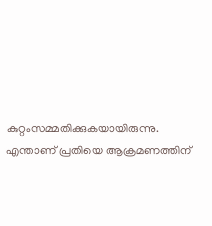കുറ്റംസമ്മതിക്കുകയായിരുന്നു. എന്താണ് പ്രതിയെ ആക്രമണത്തിന്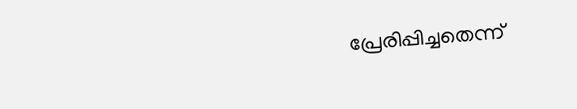പ്രേരിപ്പിച്ചതെന്ന്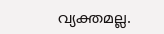വ്യക്തമല്ല.